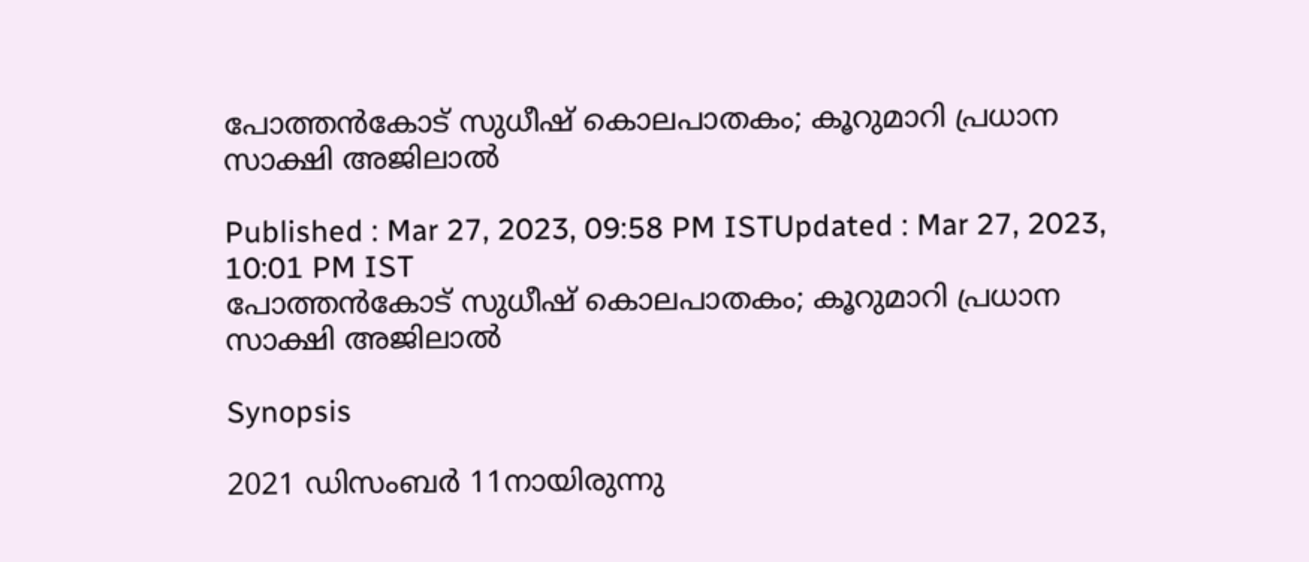പോത്തൻകോട് സുധീഷ് കൊലപാതകം; കൂറുമാറി പ്രധാന സാക്ഷി അജിലാൽ

Published : Mar 27, 2023, 09:58 PM ISTUpdated : Mar 27, 2023, 10:01 PM IST
പോത്തൻകോട് സുധീഷ് കൊലപാതകം; കൂറുമാറി പ്രധാന സാക്ഷി അജിലാൽ

Synopsis

2021 ഡിസംബര്‍ 11നായിരുന്നു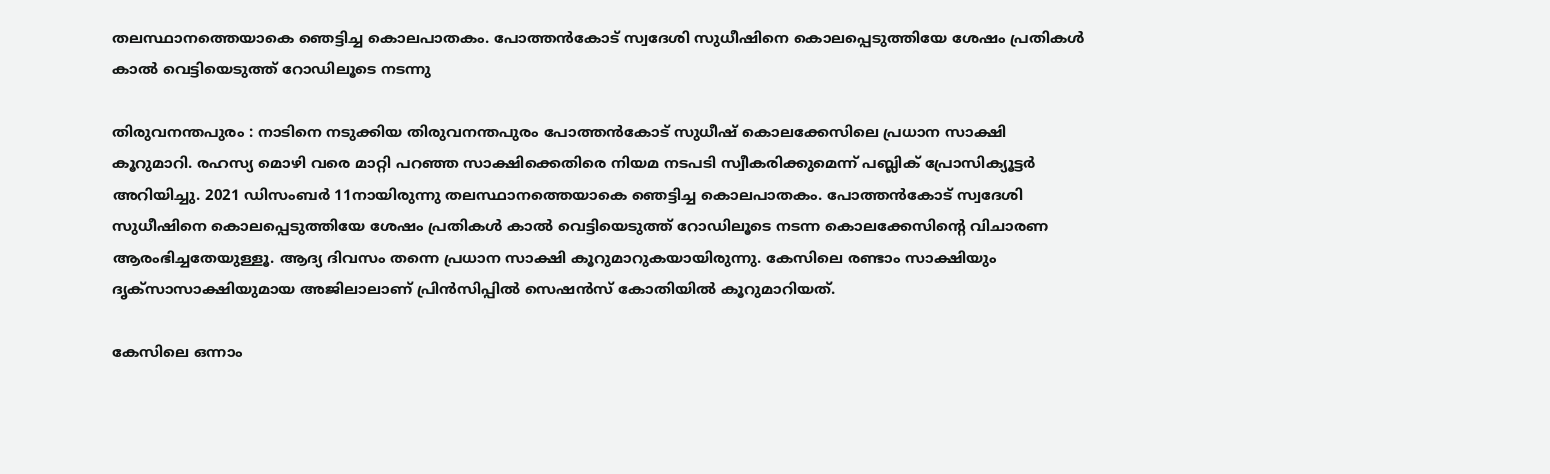തലസ്ഥാനത്തെയാകെ ഞെട്ടിച്ച കൊലപാതകം. പോത്തൻകോട് സ്വദേശി സുധീഷിനെ കൊലപ്പെടുത്തിയേ ശേഷം പ്രതികൾ കാൽ വെട്ടിയെടുത്ത് റോഡിലൂടെ നടന്നു

തിരുവനന്തപുരം : നാടിനെ നടുക്കിയ തിരുവനന്തപുരം പോത്തൻകോട് സുധീഷ് കൊലക്കേസിലെ പ്രധാന സാക്ഷി കൂറുമാറി. രഹസ്യ മൊഴി വരെ മാറ്റി പറഞ്ഞ സാക്ഷിക്കെതിരെ നിയമ നടപടി സ്വീകരിക്കുമെന്ന് പബ്ലിക് പ്രോസിക്യൂട്ടർ അറിയിച്ചു. 2021 ഡിസംബര്‍ 11നായിരുന്നു തലസ്ഥാനത്തെയാകെ ഞെട്ടിച്ച കൊലപാതകം. പോത്തൻകോട് സ്വദേശി സുധീഷിനെ കൊലപ്പെടുത്തിയേ ശേഷം പ്രതികൾ കാൽ വെട്ടിയെടുത്ത് റോഡിലൂടെ നടന്ന കൊലക്കേസിന്റെ വിചാരണ ആരംഭിച്ചതേയുള്ളൂ. ആദ്യ ദിവസം തന്നെ പ്രധാന സാക്ഷി കൂറുമാറുകയായിരുന്നു. കേസിലെ രണ്ടാം സാക്ഷിയും ദൃക്സാസാക്ഷിയുമായ അജിലാലാണ് പ്രിൻസിപ്പിൽ സെഷൻസ് കോതിയിൽ കൂറുമാറിയത്.

കേസിലെ ഒന്നാം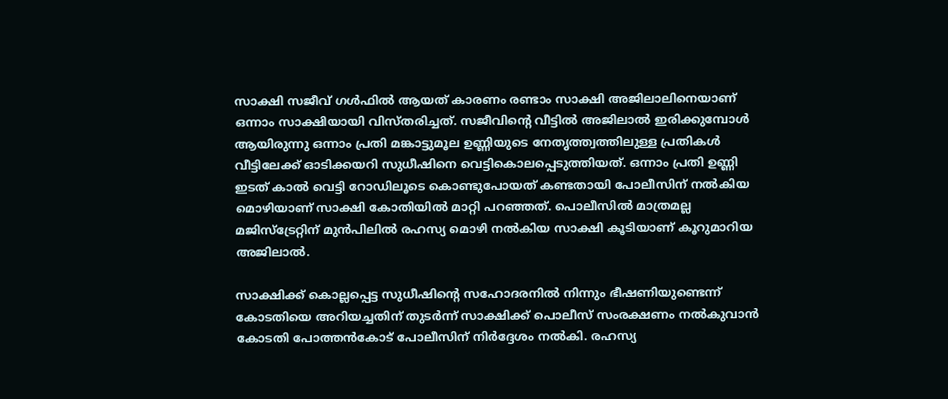സാക്ഷി സജീവ് ഗൾഫിൽ ആയത് കാരണം രണ്ടാം സാക്ഷി അജിലാലിനെയാണ് ഒന്നാം സാക്ഷിയായി വിസ്തരിച്ചത്. സജീവിന്റെ വീട്ടിൽ അജിലാൽ ഇരിക്കുമ്പോൾ ആയിരുന്നു ഒന്നാം പ്രതി മങ്കാട്ടുമൂല ഉണ്ണിയുടെ നേതൃത്ത്വത്തിലുള്ള പ്രതികൾ വീട്ടിലേക്ക് ഓടിക്കയറി സുധീഷിനെ വെട്ടികൊലപ്പെടുത്തിയത്. ഒന്നാം പ്രതി ഉണ്ണി ഇടത് കാൽ വെട്ടി റോഡിലൂടെ കൊണ്ടുപോയത് കണ്ടതായി പോലീസിന് നൽകിയ മൊഴിയാണ് സാക്ഷി കോതിയിൽ മാറ്റി പറഞ്ഞത്. പൊലീസിൽ മാത്രമല്ല മജിസ്ട്രേറ്റിന് മുൻപിലിൽ രഹസ്യ മൊഴി നൽകിയ സാക്ഷി കൂടിയാണ് കൂറുമാറിയ അജിലാൽ.

സാക്ഷിക്ക് കൊല്ലപ്പെട്ട സുധീഷിന്റെ സഹോദരനിൽ നിന്നും ഭീഷണിയുണ്ടെന്ന് കോടതിയെ അറിയച്ചതിന് തുടർന്ന് സാക്ഷിക്ക് പൊലീസ് സംരക്ഷണം നൽകുവാൻ കോടതി പോത്തൻകോട് പോലീസിന് നിർദ്ദേശം നൽകി. രഹസ്യ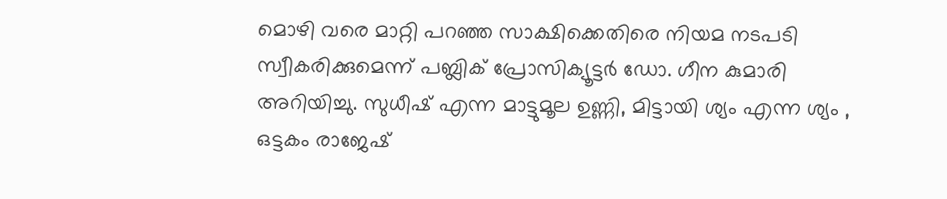മൊഴി വരെ മാറ്റി പറഞ്ഞ സാക്ഷിക്കെതിരെ നിയമ നടപടി സ്വീകരിക്കുമെന്ന് പബ്ലിക് പ്രോസിക്യൂട്ടർ ഡോ. ഗീന കുമാരി അറിയിച്ചു. സുധീഷ് എന്ന മാട്ടുമൂല ഉണ്ണി, മിട്ടായി ശ്യം എന്ന ശ്യം , ഒട്ടകം രാജേഷ്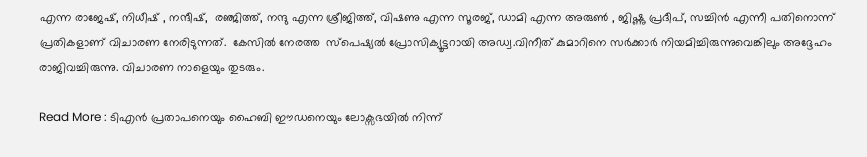എന്ന രാജേഷ്, നിധീഷ് , നന്ദീഷ്,  രഞ്ജിത്ത്, നന്ദു എന്ന ശ്രീജിത്ത്, വിഷണു എന്ന സൂരജ്, ഡാമി എന്ന അരുൺ , ജിഷ്ണു പ്രദീപ്, സച്ചിൻ എന്നീ പതിനൊന്ന് പ്രതികളാണ് വിചാരണ നേരിടുന്നത്.  കേസിൽ നേരത്ത  സ്‌പെഷ്യൽ പ്രോസിക്യൂട്ടറായി അഡ്വ.വിനീത് കുമാറിനെ സർക്കാർ നിയമിച്ചിരുന്നുവെങ്കിലും അദ്ദേഹം രാജിവച്ചിരുന്നു. വിചാരണ നാളെയും തുടരും.

Read More : ടിഎൻ പ്രതാപനെയും ഹൈബി ഈഡനെയും ലോക്സഭയിൽ നിന്ന്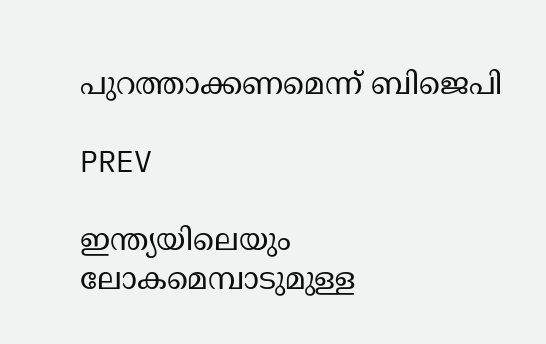പുറത്താക്കണമെന്ന് ബിജെപി

PREV

ഇന്ത്യയിലെയും ലോകമെമ്പാടുമുള്ള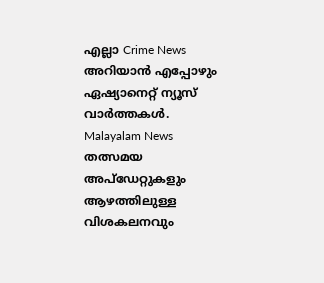എല്ലാ Crime News അറിയാൻ എപ്പോഴും ഏഷ്യാനെറ്റ് ന്യൂസ് വാർത്തകൾ. Malayalam News  തത്സമയ അപ്‌ഡേറ്റുകളും ആഴത്തിലുള്ള വിശകലനവും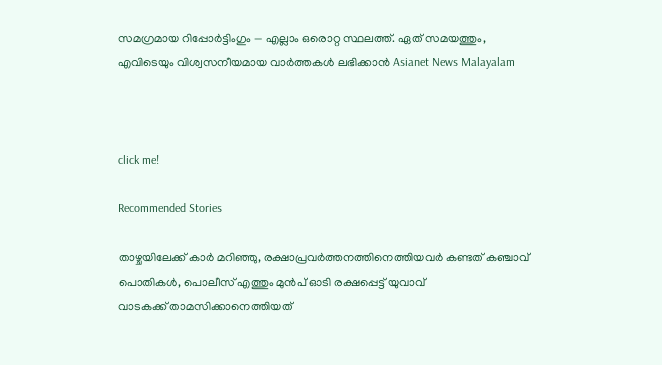സമഗ്രമായ റിപ്പോർട്ടിംഗും — എല്ലാം ഒരൊറ്റ സ്ഥലത്ത്. ഏത് സമയത്തും, എവിടെയും വിശ്വസനീയമായ വാർത്തകൾ ലഭിക്കാൻ Asianet News Malayalam



click me!

Recommended Stories

താഴ്ചയിലേക്ക് കാർ മറിഞ്ഞു, രക്ഷാപ്രവർത്തനത്തിനെത്തിയവർ കണ്ടത് കഞ്ചാവ് പൊതികൾ, പൊലീസ് എത്തും മുൻപ് ഓടി രക്ഷപ്പെട്ട് യുവാവ്
വാടകക്ക് താമസിക്കാനെത്തിയത്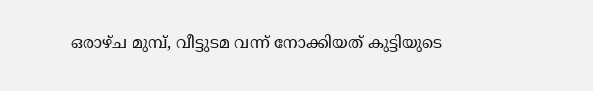ഒരാഴ്ച മുമ്പ്, വീട്ടുടമ വന്ന് നോക്കിയത് കുട്ടിയുടെ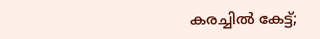കരച്ചിൽ കേട്ട്;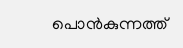പൊൻകുന്നത്ത്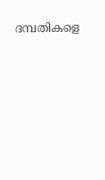ദമ്പതികളെ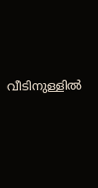വീടിനുള്ളിൽ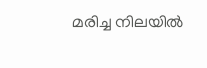മരിച്ച നിലയിൽ